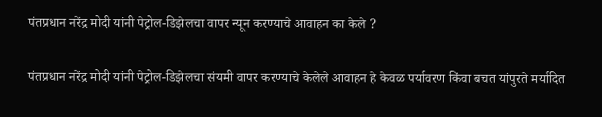पंतप्रधान नरेंद्र मोदी यांनी पेट्रोल-डिझेलचा वापर न्यून करण्याचे आवाहन का केले ?

पंतप्रधान नरेंद्र मोदी यांनी पेट्रोल-डिझेलचा संयमी वापर करण्याचे केलेले आवाहन हे केवळ पर्यावरण किंवा बचत यांपुरते मर्यादित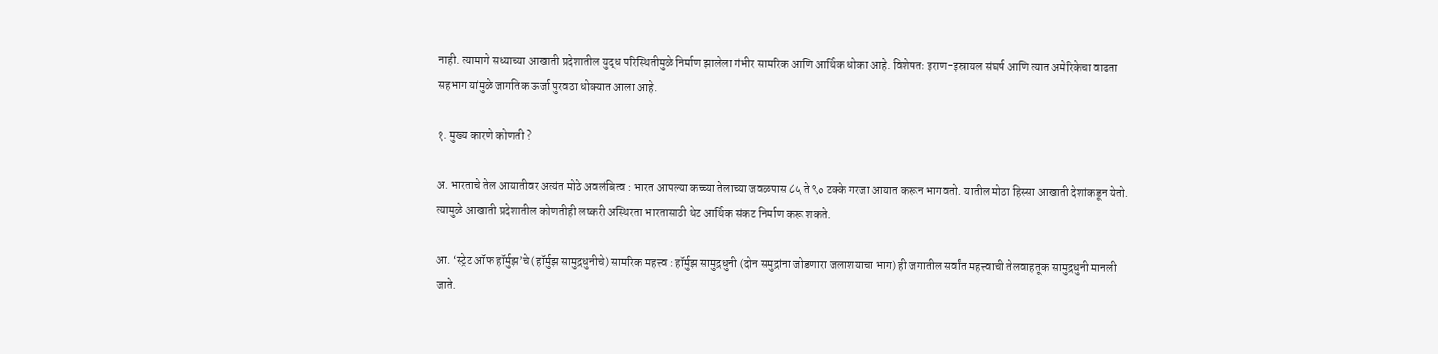नाही. त्यामागे सध्याच्या आखाती प्रदेशातील युद्ध परिस्थितीमुळे निर्माण झालेला गंभीर सामरिक आणि आर्थिक धोका आहे. विशेषतः इराण-इस्रायल संघर्ष आणि त्यात अमेरिकेचा वाढता सहभाग यांमुळे जागतिक ऊर्जा पुरवठा धोक्यात आला आहे.

१. मुख्य कारणे कोणती ?

अ. भारताचे तेल आयातीवर अत्यंत मोठे अवलंबित्व : भारत आपल्या कच्च्या तेलाच्या जवळपास ८५ ते ९० टक्के गरजा आयात करून भागवतो. यातील मोठा हिस्सा आखाती देशांकडून येतो. त्यामुळे आखाती प्रदेशातील कोणतीही लष्करी अस्थिरता भारतासाठी थेट आर्थिक संकट निर्माण करू शकते.

आ. ‘स्ट्रेट ऑफ हॉर्मुझ’चे (हॉर्मुझ सामुद्रधुनीचे) सामरिक महत्त्व : हॉर्मुझ सामुद्रधुनी (दोन समुद्रांना जोडणारा जलाशयाचा भाग) ही जगातील सर्वांत महत्त्वाची तेलवाहतूक सामुद्रधुनी मानली जाते.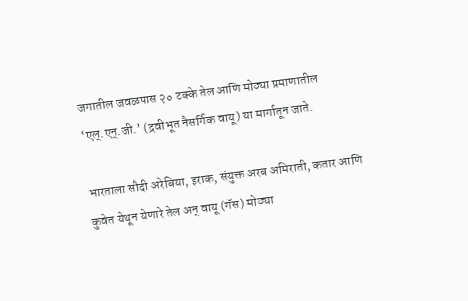जगातील जवळपास २० टक्के तेल आणि मोठ्या प्रमाणातील ‘एल्.एन्.जी.’ (द्रवीभूत नैसर्गिक वायू) या मार्गातून जाते.

भारताला सौदी अरेबिया, इराक, संयुक्त अरब अमिराती, कतार आणि कुवेत येथून येणारे तेल अन् वायू (गॅस) मोठ्या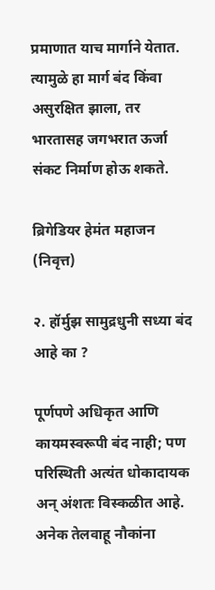प्रमाणात याच मार्गाने येतात. त्यामुळे हा मार्ग बंद किंवा असुरक्षित झाला, तर भारतासह जगभरात ऊर्जा संकट निर्माण होऊ शकते.

ब्रिगेडियर हेमंत महाजन (निवृत्त)

२. हॉर्मुझ सामुद्रधुनी सध्या बंद आहे का ?

पूर्णपणे अधिकृत आणि कायमस्वरूपी बंद नाही; पण परिस्थिती अत्यंत धोकादायक अन् अंशतः विस्कळीत आहे. अनेक तेलवाहू नौकांना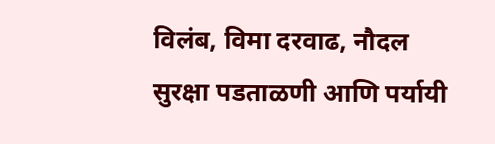विलंब, विमा दरवाढ, नौदल सुरक्षा पडताळणी आणि पर्यायी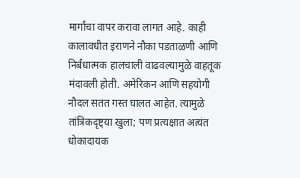मार्गांचा वापर करावा लागत आहे. काही कालावधीत इराणने नौका पडताळणी आणि निर्बंधात्मक हालचाली वाढवल्यामुळे वाहतूक मंदावली होती. अमेरिकन आणि सहयोगी नौदल सतत गस्त घालत आहेत. त्यामुळे तांत्रिकदृष्ट्या खुला; पण प्रत्यक्षात अत्यंत धोकादायक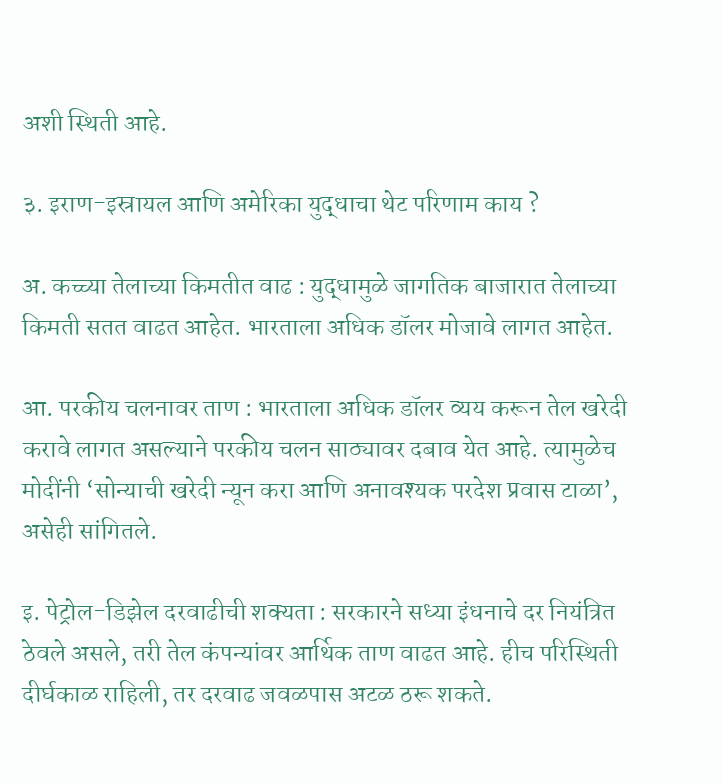अशी स्थिती आहे.

३. इराण-इस्रायल आणि अमेरिका युद्धाचा थेट परिणाम काय ?

अ. कच्च्या तेलाच्या किमतीत वाढ : युद्धामुळे जागतिक बाजारात तेलाच्या किमती सतत वाढत आहेत. भारताला अधिक डॉलर मोजावे लागत आहेत.

आ. परकीय चलनावर ताण : भारताला अधिक डॉलर व्यय करून तेल खरेदी करावे लागत असल्याने परकीय चलन साठ्यावर दबाव येत आहे. त्यामुळेच मोदींनी ‘सोन्याची खरेदी न्यून करा आणि अनावश्यक परदेश प्रवास टाळा’, असेही सांगितले.

इ. पेट्रोल-डिझेल दरवाढीची शक्यता : सरकारने सध्या इंधनाचे दर नियंत्रित ठेवले असले, तरी तेल कंपन्यांवर आर्थिक ताण वाढत आहे. हीच परिस्थिती दीर्घकाळ राहिली, तर दरवाढ जवळपास अटळ ठरू शकते.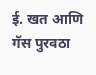ई. खत आणि गॅस पुरवठा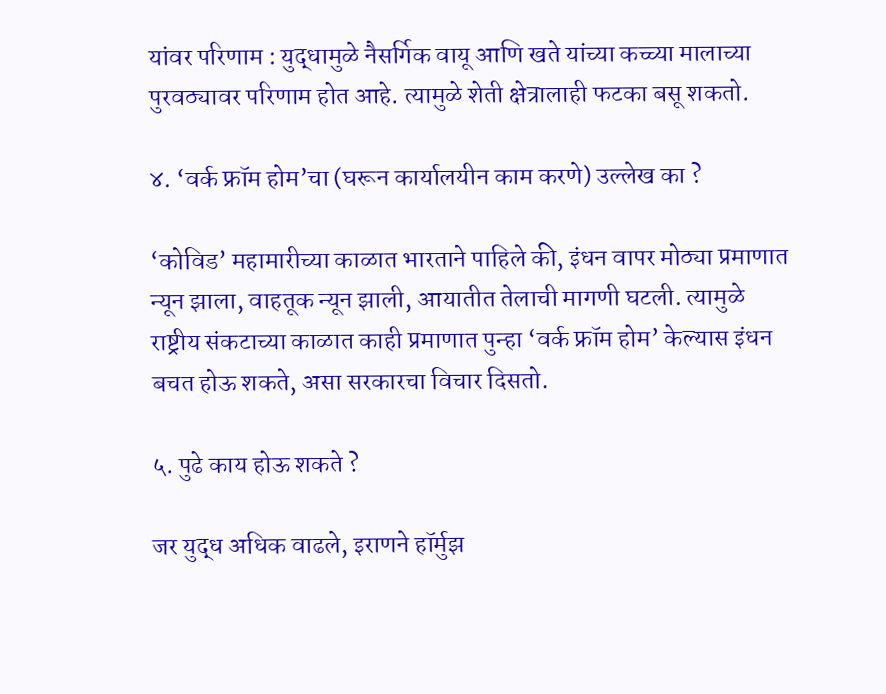यांवर परिणाम : युद्धामुळे नैसर्गिक वायू आणि खते यांच्या कच्च्या मालाच्या पुरवठ्यावर परिणाम होत आहे. त्यामुळे शेती क्षेत्रालाही फटका बसू शकतो.

४. ‘वर्क फ्रॉम होम’चा (घरून कार्यालयीन काम करणे) उल्लेख का ?

‘कोविड’ महामारीच्या काळात भारताने पाहिले की, इंधन वापर मोठ्या प्रमाणात न्यून झाला, वाहतूक न्यून झाली, आयातीत तेलाची मागणी घटली. त्यामुळे राष्ट्रीय संकटाच्या काळात काही प्रमाणात पुन्हा ‘वर्क फ्रॉम होम’ केल्यास इंधन बचत होऊ शकते, असा सरकारचा विचार दिसतो.

५. पुढे काय होऊ शकते ?

जर युद्ध अधिक वाढले, इराणने हॉर्मुझ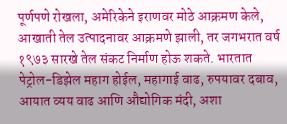पूर्णपणे रोखला, अमेरिकेने इराणवर मोठे आक्रमण केले, आखाती तेल उत्पादनावर आक्रमणे झाली, तर जगभरात वर्ष १९७३ सारखे तेल संकट निर्माण होऊ शकते. भारतात पेट्रोल-डिझेल महाग होईल, महागाई वाढ, रुपयावर दबाव, आयात व्यय वाढ आणि औद्योगिक मंदी, अशा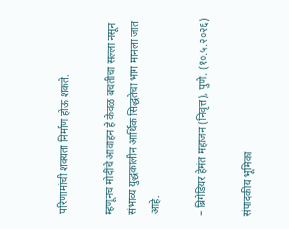परिणामांची शक्यता निर्माण होऊ शकते.

म्हणूनच मोदींचे आवाहन हे केवळ बचतीचा सल्ला नसून संभाव्य युद्धकालीन आर्थिक सिद्धतेचा भाग मानला जात आहे.

– ब्रिगेडियर हेमंत महाजन (निवृत्त), पुणे. (१०.५.२०२६)

संपादकीय भूमिका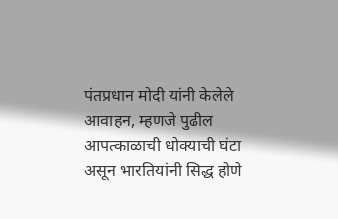पंतप्रधान मोदी यांनी केलेले आवाहन, म्हणजे पुढील आपत्काळाची धोक्याची घंटा असून भारतियांनी सिद्ध होणे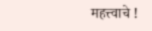महत्त्वाचे !